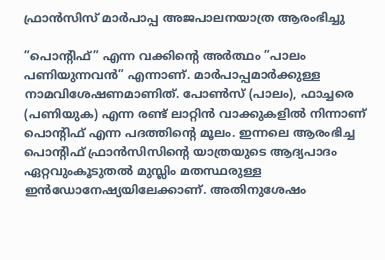ഫ്രാന്‍സിസ് മാര്‍പാപ്പ അജപാലനയാത്ര ആരംഭിച്ചു

”പൊന്റിഫ്” എന്ന വക്കിന്റെ അര്‍ത്ഥം ”പാലം പണിയുന്നവന്‍” എന്നാണ്. മാര്‍പാപ്പമാര്‍ക്കുള്ള നാമവിശേഷണമാണിത്. പോണ്‍സ് (പാലം), ഫാച്ചരെ (പണിയുക) എന്ന രണ്ട് ലാറ്റിന്‍ വാക്കുകളില്‍ നിന്നാണ് പൊന്റിഫ് എന്ന പദത്തിന്റെ മൂലം. ഇന്നലെ ആരംഭിച്ച പൊന്റിഫ് ഫ്രാന്‍സിസിന്റെ യാത്രയുടെ ആദ്യപാദം ഏറ്റവുംകൂടുതല്‍ മുസ്ലിം മതസ്ഥരുള്ള ഇന്‍ഡോനേഷ്യയിലേക്കാണ്. അതിനുശേഷം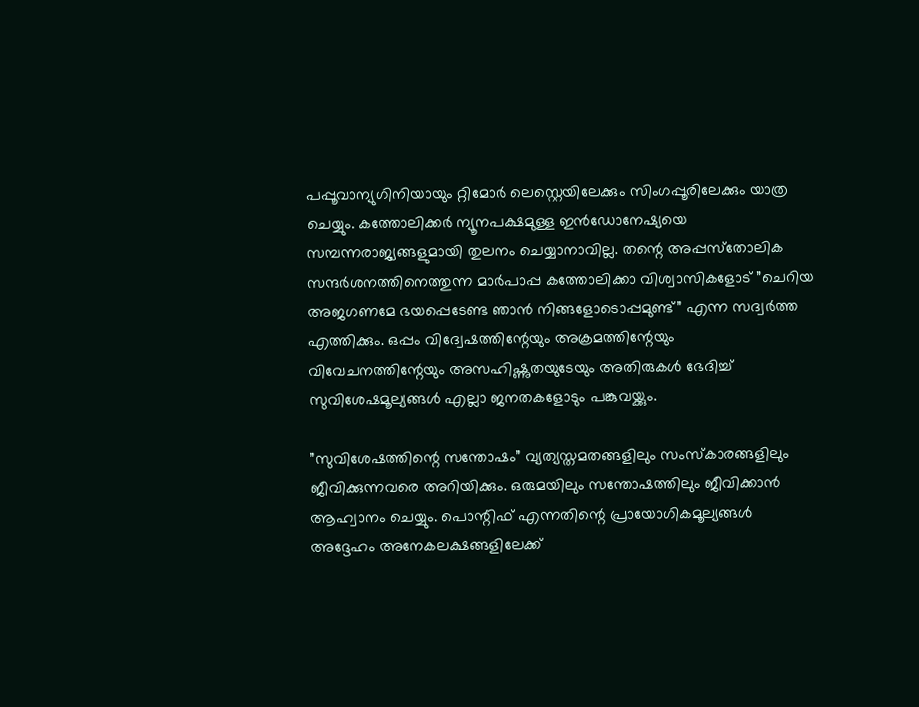പപ്പൂവാന്യുഗിനിയായും റ്റിമോര്‍ ലെസ്റ്റെയിലേക്കും സിംഗപ്പൂരിലേക്കും യാത്ര ചെയ്യും. കത്തോലിക്കര്‍ ന്യൂനപക്ഷമുള്ള ഇന്‍ഡോനേഷ്യയെ സമ്പന്നരാജ്യങ്ങളുമായി തുലനം ചെയ്യാനാവില്ല. തന്റെ അപ്പസ്‌തോലിക സന്ദര്‍ശനത്തിനെത്തുന്ന മാര്‍പാപ്പ കത്തോലിക്കാ വിശ്വാസികളോട് ”ചെറിയ അജഗണമേ ഭയപ്പെടേണ്ട ഞാന്‍ നിങ്ങളോടൊപ്പമുണ്ട്” എന്ന സദ്വര്‍ത്ത എത്തിക്കും. ഒപ്പം വിദ്വേഷത്തിന്റേയും അക്രമത്തിന്റേയും വിവേചനത്തിന്റേയും അസഹിഷ്ണുതയുടേയും അതിരുകള്‍ ഭേദിച്ച് സുവിശേഷമൂല്യങ്ങള്‍ എല്ലാ ജനതകളോടും പങ്കുവയ്ക്കും.

”സുവിശേഷത്തിന്റെ സന്തോഷം” വ്യത്യസ്തമതങ്ങളിലും സംസ്‌കാരങ്ങളിലും ജീവിക്കുന്നവരെ അറിയിക്കും. ഒരുമയിലും സന്തോഷത്തിലും ജീവിക്കാന്‍ ആഹ്വാനം ചെയ്യും. പൊന്റിഫ് എന്നതിന്റെ പ്രായോഗികമൂല്യങ്ങള്‍ അദ്ദേഹം അനേകലക്ഷങ്ങളിലേക്ക്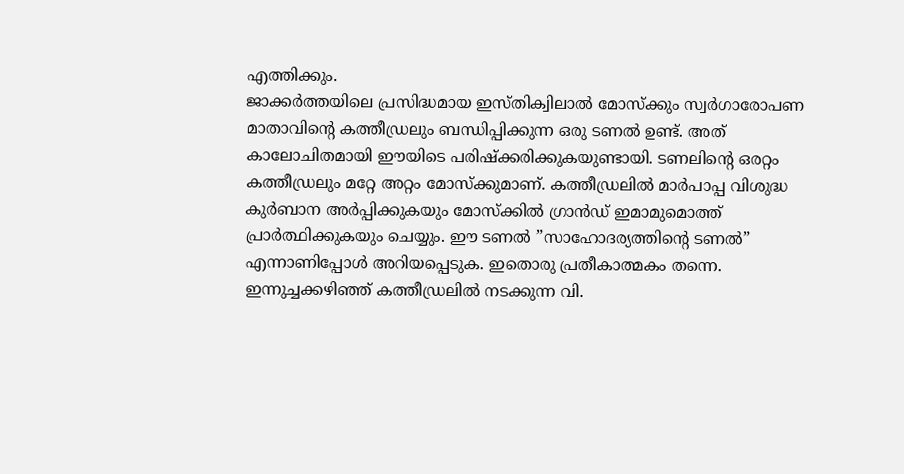എത്തിക്കും.
ജാക്കര്‍ത്തയിലെ പ്രസിദ്ധമായ ഇസ്തിക്വിലാല്‍ മോസ്‌ക്കും സ്വര്‍ഗാരോപണ മാതാവിന്റെ കത്തീഡ്രലും ബന്ധിപ്പിക്കുന്ന ഒരു ടണല്‍ ഉണ്ട്. അത് കാലോചിതമായി ഈയിടെ പരിഷ്‌ക്കരിക്കുകയുണ്ടായി. ടണലിന്റെ ഒരറ്റം കത്തീഡ്രലും മറ്റേ അറ്റം മോസ്‌ക്കുമാണ്. കത്തീഡ്രലില്‍ മാര്‍പാപ്പ വിശുദ്ധ കുര്‍ബാന അര്‍പ്പിക്കുകയും മോസ്‌ക്കില്‍ ഗ്രാന്‍ഡ് ഇമാമുമൊത്ത് പ്രാര്‍ത്ഥിക്കുകയും ചെയ്യും. ഈ ടണല്‍ ”സാഹോദര്യത്തിന്റെ ടണല്‍” എന്നാണിപ്പോള്‍ അറിയപ്പെടുക. ഇതൊരു പ്രതീകാത്മകം തന്നെ.
ഇന്നുച്ചക്കഴിഞ്ഞ് കത്തീഡ്രലില്‍ നടക്കുന്ന വി.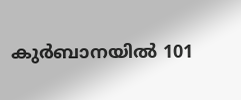കുര്‍ബാനയില്‍ 101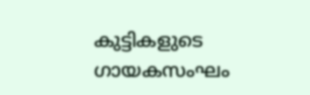കുട്ടികളുടെ ഗായകസംഘം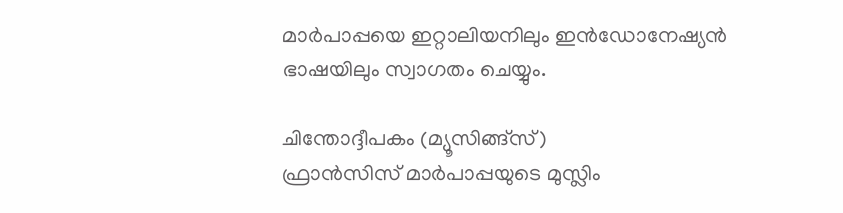മാര്‍പാപ്പയെ ഇറ്റാലിയനിലും ഇന്‍ഡോനേഷ്യന്‍ ഭാഷയിലും സ്വാഗതം ചെയ്യും.

ചിന്തോദ്ദീപകം (മ്യൂസിങ്ങ്‌സ്)
ഫ്രാന്‍സിസ് മാര്‍പാപ്പയുടെ മുസ്ലിം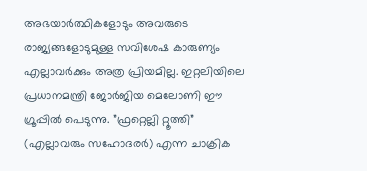അഭയാര്‍ത്ഥികളോടും അവരുടെ രാജ്യങ്ങളോടുമുള്ള സവിശേഷ കാരുണ്യം എല്ലാവര്‍ക്കും അത്ര പ്രിയമില്ല. ഇറ്റലിയിലെ പ്രധാനമന്ത്രി ജോര്‍ജിയ മെലോണി ഈ ഗ്രൂപ്പില്‍ പെടുന്നു. ”ഫ്രറ്റെല്ലി റ്റൂത്തി” (എല്ലാവരും സഹോദരര്‍) എന്ന ചാക്രിക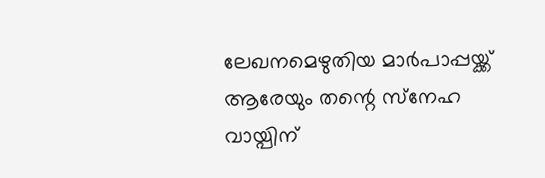ലേഖനമെഴുതിയ മാര്‍പാപ്പയ്ക്ക് ആരേയും തന്റെ സ്‌നേഹ വായ്പിന്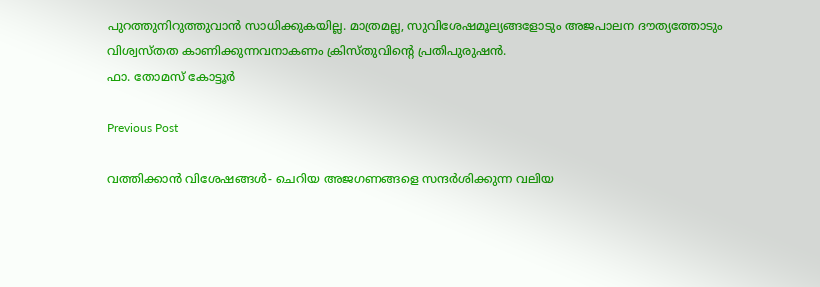പുറത്തുനിറുത്തുവാന്‍ സാധിക്കുകയില്ല. മാത്രമല്ല, സുവിശേഷമൂല്യങ്ങളോടും അജപാലന ദൗത്യത്തോടും വിശ്വസ്തത കാണിക്കുന്നവനാകണം ക്രിസ്തുവിന്റെ പ്രതിപുരുഷന്‍.
ഫാ. തോമസ് കോട്ടൂര്‍

Previous Post

വത്തിക്കാന്‍ വിശേഷങ്ങള്‍- ചെറിയ അജഗണങ്ങളെ സന്ദര്‍ശിക്കുന്ന വലിയ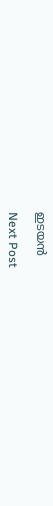ഇടയന്‍

Next Post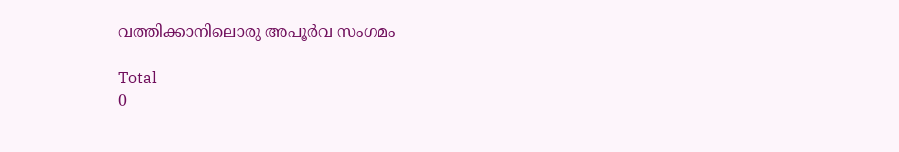വത്തിക്കാനിലൊരു അപൂര്‍വ സംഗമം

Total
0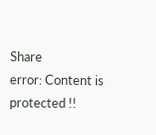Share
error: Content is protected !!